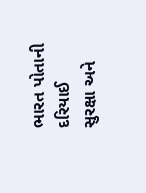ભારત પોતાની દરિયાઈ સુરક્ષા અને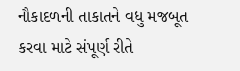નૌકાદળની તાકાતને વધુ મજબૂત કરવા માટે સંપૂર્ણ રીતે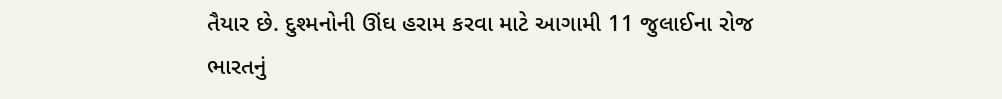તૈયાર છે. દુશ્મનોની ઊંઘ હરામ કરવા માટે આગામી 11 જુલાઈના રોજ ભારતનું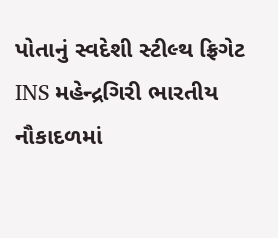પોતાનું સ્વદેશી સ્ટીલ્થ ફ્રિગેટ INS મહેન્દ્રગિરી ભારતીય નૌકાદળમાં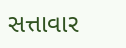સત્તાવાર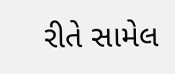રીતે સામેલ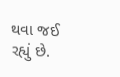થવા જઈ રહ્યું છે.